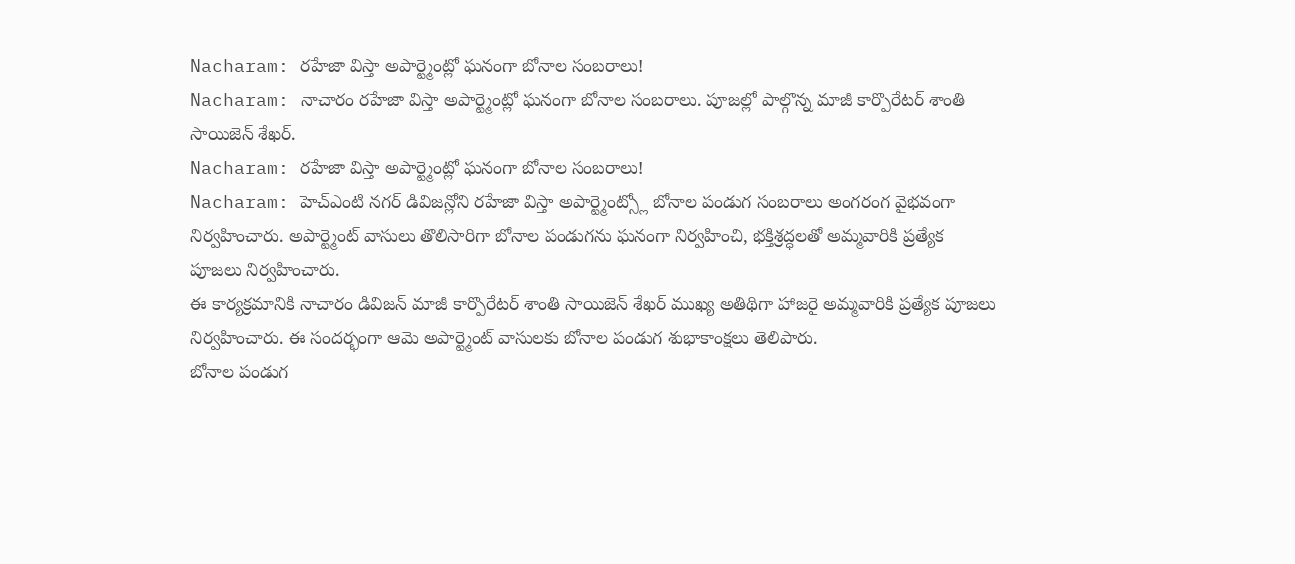Nacharam: రహేజా విస్తా అపార్ట్మెంట్లో ఘనంగా బోనాల సంబరాలు!
Nacharam: నాచారం రహేజా విస్తా అపార్ట్మెంట్లో ఘనంగా బోనాల సంబరాలు. పూజల్లో పాల్గొన్న మాజీ కార్పొరేటర్ శాంతి సాయిజెన్ శేఖర్.
Nacharam: రహేజా విస్తా అపార్ట్మెంట్లో ఘనంగా బోనాల సంబరాలు!
Nacharam: హెచ్ఎంటి నగర్ డివిజన్లోని రహేజా విస్తా అపార్ట్మెంట్స్లో బోనాల పండుగ సంబరాలు అంగరంగ వైభవంగా నిర్వహించారు. అపార్ట్మెంట్ వాసులు తొలిసారిగా బోనాల పండుగను ఘనంగా నిర్వహించి, భక్తిశ్రద్ధలతో అమ్మవారికి ప్రత్యేక పూజలు నిర్వహించారు.
ఈ కార్యక్రమానికి నాచారం డివిజన్ మాజీ కార్పొరేటర్ శాంతి సాయిజెన్ శేఖర్ ముఖ్య అతిథిగా హాజరై అమ్మవారికి ప్రత్యేక పూజలు నిర్వహించారు. ఈ సందర్భంగా ఆమె అపార్ట్మెంట్ వాసులకు బోనాల పండుగ శుభాకాంక్షలు తెలిపారు.
బోనాల పండుగ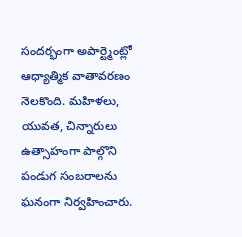సందర్భంగా అపార్ట్మెంట్లో ఆధ్యాత్మిక వాతావరణం నెలకొంది. మహిళలు, యువత, చిన్నారులు ఉత్సాహంగా పాల్గొని పండుగ సంబరాలను ఘనంగా నిర్వహించారు.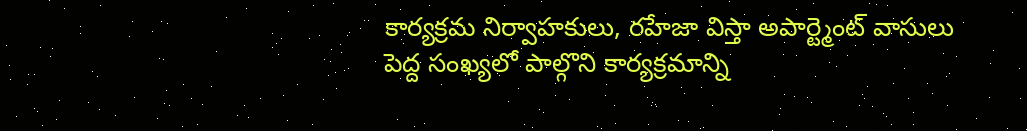కార్యక్రమ నిర్వాహకులు, రహేజా విస్తా అపార్ట్మెంట్ వాసులు పెద్ద సంఖ్యలో పాల్గొని కార్యక్రమాన్ని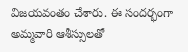విజయవంతం చేశారు. ఈ సందర్భంగా అమ్మవారి ఆశీస్సులతో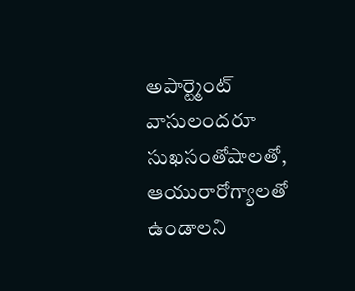అపార్ట్మెంట్ వాసులందరూ సుఖసంతోషాలతో, ఆయురారోగ్యాలతో ఉండాలని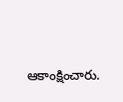ఆకాంక్షించారు.